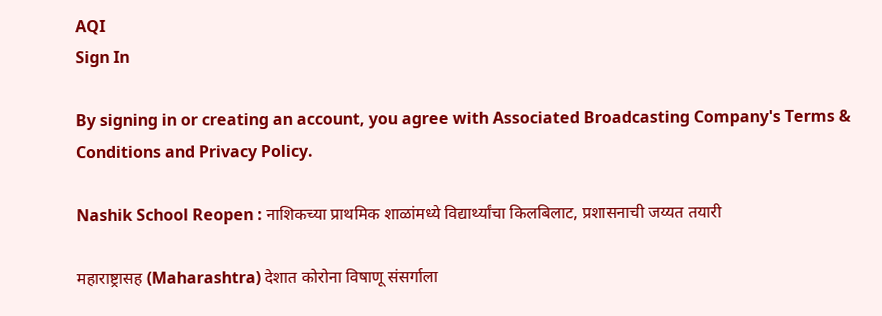AQI
Sign In

By signing in or creating an account, you agree with Associated Broadcasting Company's Terms & Conditions and Privacy Policy.

Nashik School Reopen : नाशिकच्या प्राथमिक शाळांमध्ये विद्यार्थ्यांचा किलबिलाट, प्रशासनाची जय्यत तयारी

महाराष्ट्रासह (Maharashtra) देशात कोरोना विषाणू संसर्गाला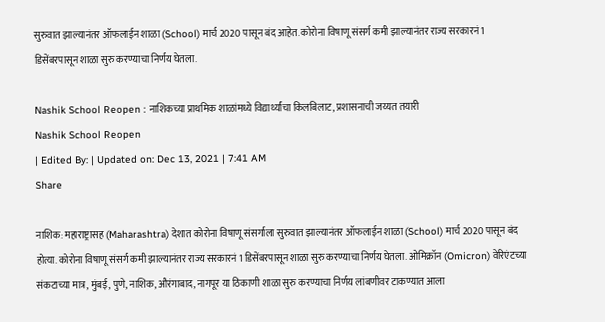सुरुवात झाल्यानंतर ऑफलाईन शाळा (School) मार्च 2020 पासून बंद आहेत. कोरोना विषाणू संसर्ग कमी झाल्यानंतर राज्य सरकारनं 1 डिसेंबरपासून शाळा सुरु करण्याचा निर्णय घेतला.

Nashik School Reopen : नाशिकच्या प्राथमिक शाळांमध्ये विद्यार्थ्यांचा किलबिलाट, प्रशासनाची जय्यत तयारी
Nashik School Reopen
| Edited By: | Updated on: Dec 13, 2021 | 7:41 AM
Share

नाशिक: महाराष्ट्रासह (Maharashtra) देशात कोरोना विषाणू संसर्गाला सुरुवात झाल्यानंतर ऑफलाईन शाळा (School) मार्च 2020 पासून बंद होत्या. कोरोना विषाणू संसर्ग कमी झाल्यानंतर राज्य सरकारनं 1 डिसेंबरपासून शाळा सुरु करण्याचा निर्णय घेतला. ओमिक्रॉन (Omicron) वेरिएंटच्या संकटाच्या मात्र, मुंबई, पुणे, नाशिक, औरंगाबाद, नागपूर या ठिकाणी शाळा सुरु करण्याचा निर्णय लांबणीवर टाकण्यात आला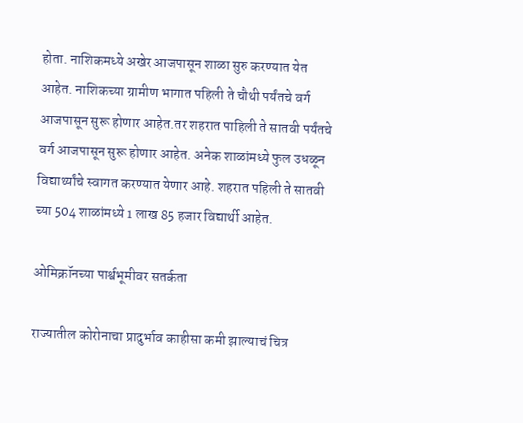होता. नाशिकमध्ये अखेर आजपासून शाळा सुरु करण्यात येत आहेत. नाशिकच्या ग्रामीण भागात पहिली ते चौथी पर्यंतचे वर्ग आजपासून सुरू होणार आहेत.तर शहरात पाहिली ते सातवी पर्यंतचे वर्ग आजपासून सुरू होणार आहेत. अनेक शाळांमध्ये फुल उधळून विद्यार्थ्यांचे स्वागत करण्यात येणार आहे. शहरात पहिली ते सातवी च्या 504 शाळांमध्ये 1 लाख 85 हजार विद्यार्थी आहेत.

ओमिक्रॉनच्या पार्श्वभूमीवर सतर्कता

राज्यातील कोरोनाचा प्रादुर्भाव काहीसा कमी झाल्याचं चित्र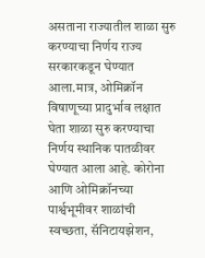असताना राज्यातील शाळा सुरु करण्याचा निर्णय राज्य सरकारकडून घेण्यात आला.मात्र, ओमिक्रॉन विषाणूच्या प्रादुर्भाव लक्षात घेता शाळा सुरु करण्याचा निर्णय स्थानिक पातळीवर घेण्यात आला आहे. कोरोना आणि ओमिक्रॉनच्या पार्श्वभूमीवर शाळांची स्वच्छता, सॅनिटायझेशन,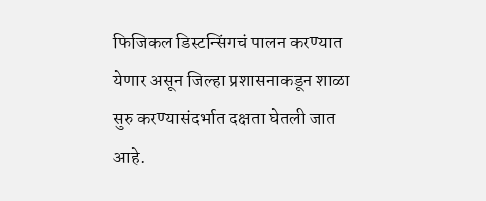फिजिकल डिस्टन्सिंगचं पालन करण्यात येणार असून जिल्हा प्रशासनाकडून शाळा सुरु करण्यासंदर्भात दक्षता घेतली जात आहे.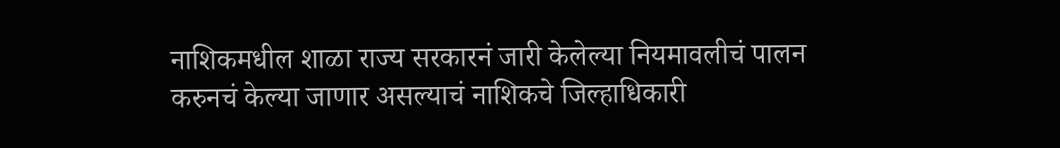नाशिकमधील शाळा राज्य सरकारनं जारी केलेल्या नियमावलीचं पालन करुनचं केल्या जाणार असल्याचं नाशिकचे जिल्हाधिकारी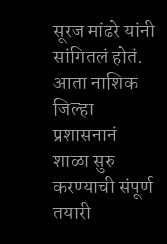सूरज मांढरे यांनी सांगितलं होतं. आता नाशिक जिल्हा प्रशासनानं शाळा सुरु करण्याची संपूर्ण तयारी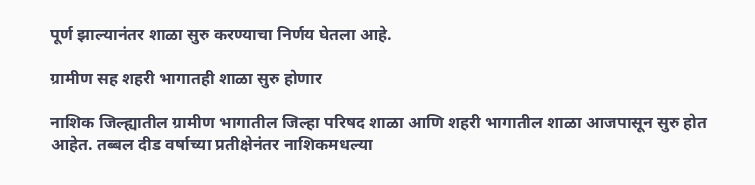पूर्ण झाल्यानंतर शाळा सुरु करण्याचा निर्णय घेतला आहे.

ग्रामीण सह शहरी भागातही शाळा सुरु होणार

नाशिक जिल्ह्यातील ग्रामीण भागातील जिल्हा परिषद शाळा आणि शहरी भागातील शाळा आजपासून सुरु होत आहेत. तब्बल दीड वर्षाच्या प्रतीक्षेनंतर नाशिकमधल्या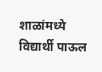शाळांमध्ये विद्यार्थी पाऊल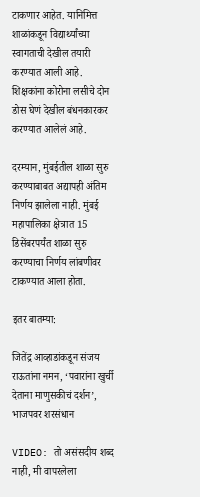टाकणार आहेत. यानिमित्त शाळांकडून विद्यार्थ्यांच्या स्वागताची देखील तयारी करण्यात आली आहे. शिक्षकांना कोरोना लसीचे दोन डोस घेणं देखील बंधनकारकर करण्यात आलेलं आहे.

दरम्यान, मुंबईतील शाळा सुरु करण्याबाबत अद्यापही अंतिम निर्णय झालेला नाही. मुंबई महापालिका क्षेत्रात 15 डिसेंबरपर्यंत शाळा सुरु करण्याचा निर्णय लांबणीवर टाकण्यात आला होता.

इतर बातम्या:

जितेंद्र आव्हाडांकडून संजय राऊतांना नमन, ‘पवारांना खुर्ची देताना माणुसकीचं दर्शन’, भाजपवर शरसंधान

VIDEO: तो असंसदीय शब्द नाही, मी वापरलेला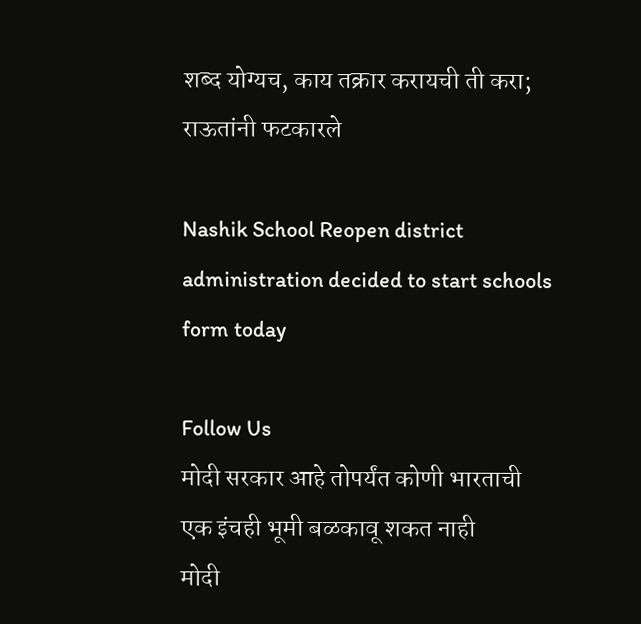शब्द योग्यच, काय तक्रार करायची ती करा; राऊतांनी फटकारले

Nashik School Reopen district administration decided to start schools form today

Follow Us
मोदी सरकार आहे तोपर्यंत कोणी भारताची एक इंचही भूमी बळकावू शकत नाही
मोदी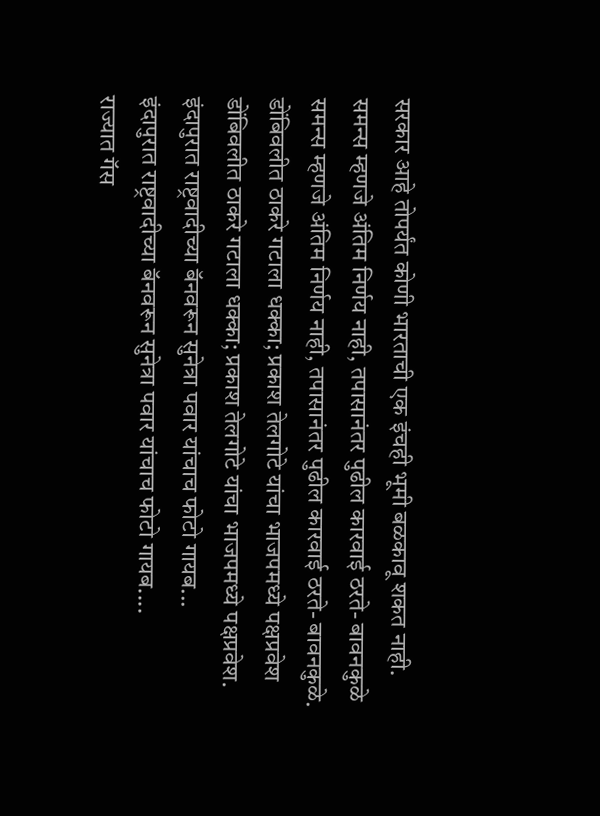सरकार आहे तोपर्यंत कोणी भारताची एक इंचही भूमी बळकावू शकत नाही.
समन्स म्हणजे अंतिम निर्णय नाही, तपासानंतर पुढील कारवाई ठरते- बावनकुळे
समन्स म्हणजे अंतिम निर्णय नाही, तपासानंतर पुढील कारवाई ठरते- बावनकुळे.
डोंबिवलीत ठाकरे गटाला धक्का; प्रकाश तेलगोटे यांचा भाजपमध्ये पक्षप्रवेश
डोंबिवलीत ठाकरे गटाला धक्का; प्रकाश तेलगोटे यांचा भाजपमध्ये पक्षप्रवेश.
इंदापुरात राष्ट्रवादीच्या बॅनवरून सुनेत्रा पवार यांचाच फोटो गायब...
इंदापुरात राष्ट्रवादीच्या बॅनवरून सुनेत्रा पवार यांचाच फोटो गायब....
राज्यात गॅस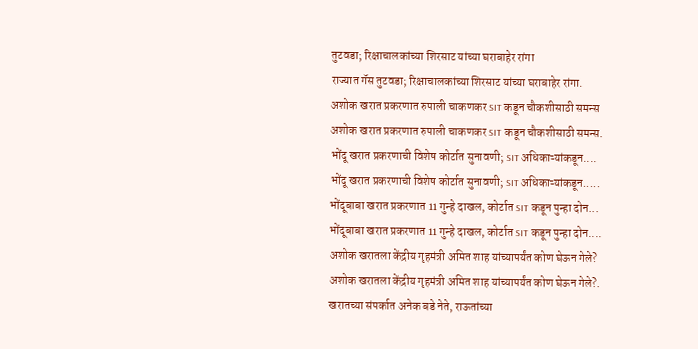तुटवडा; रिक्षाचालकांच्या शिरसाट यांच्या घराबाहेर रांगा
राज्यात गॅस तुटवडा; रिक्षाचालकांच्या शिरसाट यांच्या घराबाहेर रांगा.
अशोक खरात प्रकरणात रुपाली चाकणकर SIT कडून चौकशीसाठी समन्स
अशोक खरात प्रकरणात रुपाली चाकणकर SIT कडून चौकशीसाठी समन्स.
भोंदू खरात प्रकरणाची विशेष कोर्टात सुनावणी; SIT अधिकाऱ्यांकडून....
भोंदू खरात प्रकरणाची विशेष कोर्टात सुनावणी; SIT अधिकाऱ्यांकडून.....
भोंदूबाबा खरात प्रकरणात 11 गुन्हे दाखल, कोर्टात SIT कडून पुन्हा दोन...
भोंदूबाबा खरात प्रकरणात 11 गुन्हे दाखल, कोर्टात SIT कडून पुन्हा दोन....
अशोक खरातला केंद्रीय गृहमंत्री अमित शाह यांच्यापर्यंत कोण घेऊन गेले?
अशोक खरातला केंद्रीय गृहमंत्री अमित शाह यांच्यापर्यंत कोण घेऊन गेले?.
खरातच्या संपर्कात अनेक बडे नेते, राऊतांच्या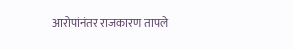आरोपांनंतर राजकारण तापले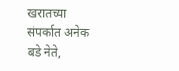खरातच्या संपर्कात अनेक बडे नेते,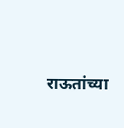राऊतांच्या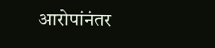आरोपांनंतर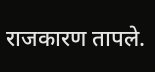राजकारण तापले.